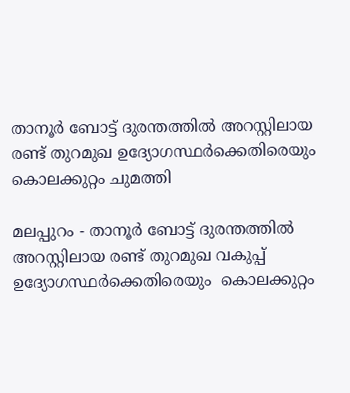താനൂര്‍ ബോട്ട് ദുരന്തത്തില്‍ അറസ്റ്റിലായ രണ്ട് തുറമുഖ ഉദ്യോഗസ്ഥര്‍ക്കെതിരെയും കൊലക്കുറ്റം ചുമത്തി

മലപ്പുറം - താനൂര്‍ ബോട്ട് ദുരന്തത്തില്‍ അറസ്റ്റിലായ രണ്ട് തുറമുഖ വകുപ്പ് ഉദ്യോഗസ്ഥര്‍ക്കെതിരെയും  കൊലക്കുറ്റം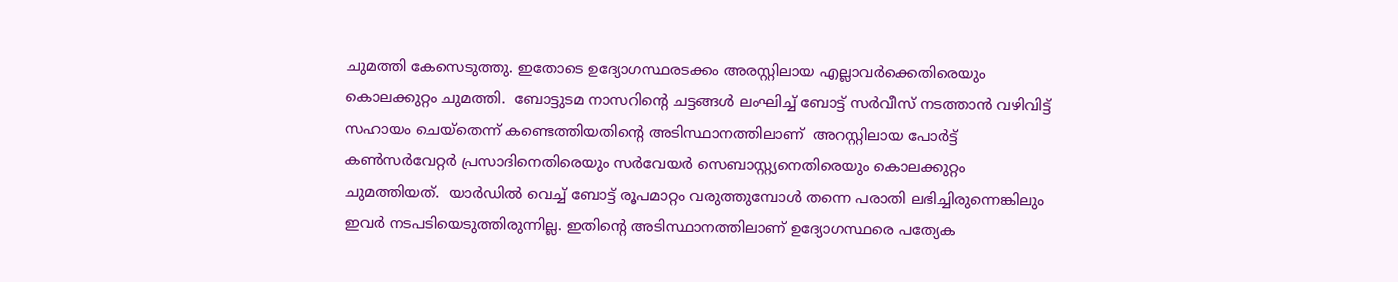ചുമത്തി കേസെടുത്തു. ഇതോടെ ഉദ്യോഗസ്ഥരടക്കം അരസ്റ്റിലായ എല്ലാവര്‍ക്കെതിരെയും കൊലക്കുറ്റം ചുമത്തി.  ബോട്ടുടമ നാസറിന്റെ ചട്ടങ്ങള്‍ ലംഘിച്ച് ബോട്ട് സര്‍വീസ് നടത്താന്‍ വഴിവിട്ട് സഹായം ചെയ്‌തെന്ന് കണ്ടെത്തിയതിന്റെ അടിസ്ഥാനത്തിലാണ്  അറസ്റ്റിലായ പോര്‍ട്ട് കണ്‍സര്‍വേറ്റര്‍ പ്രസാദിനെതിരെയും സര്‍വേയര്‍ സെബാസ്റ്റ്യനെതിരെയും കൊലക്കുറ്റം ചുമത്തിയത്.  യാര്‍ഡില്‍ വെച്ച് ബോട്ട് രൂപമാറ്റം വരുത്തുമ്പോള്‍ തന്നെ പരാതി ലഭിച്ചിരുന്നെങ്കിലും ഇവര്‍ നടപടിയെടുത്തിരുന്നില്ല. ഇതിന്റെ അടിസ്ഥാനത്തിലാണ് ഉദ്യോഗസ്ഥരെ പത്യേക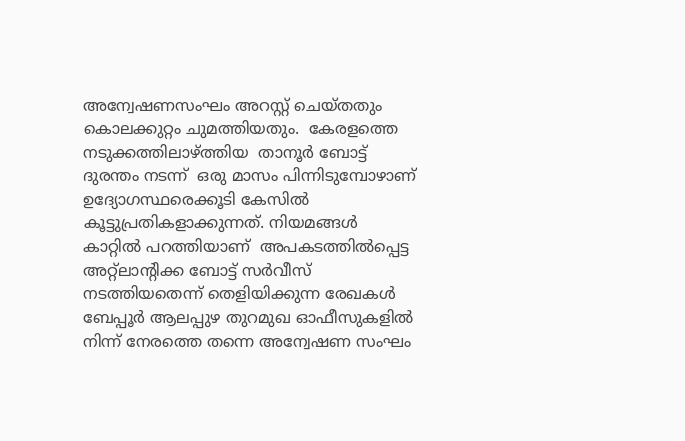അന്വേഷണസംഘം അറസ്റ്റ് ചെയ്തതും കൊലക്കുറ്റം ചുമത്തിയതും.  കേരളത്തെ നടുക്കത്തിലാഴ്ത്തിയ  താനൂര്‍ ബോട്ട് ദുരന്തം നടന്ന്  ഒരു മാസം പിന്നിടുമ്പോഴാണ് ഉദ്യോഗസ്ഥരെക്കൂടി കേസില്‍ കൂട്ടുപ്രതികളാക്കുന്നത്. നിയമങ്ങള്‍ കാറ്റില്‍ പറത്തിയാണ്  അപകടത്തില്‍പ്പെട്ട അറ്റ്‌ലാന്റിക്ക ബോട്ട് സര്‍വീസ് നടത്തിയതെന്ന് തെളിയിക്കുന്ന രേഖകള്‍ ബേപ്പൂര്‍ ആലപ്പുഴ തുറമുഖ ഓഫീസുകളില്‍ നിന്ന് നേരത്തെ തന്നെ അന്വേഷണ സംഘം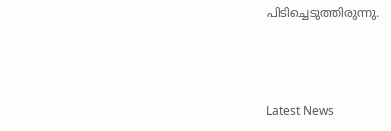പിടിച്ചെടുത്തിരുന്നു.



Latest News